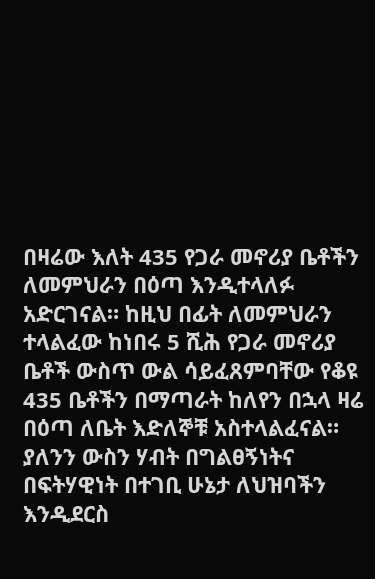በዛሬው እለት 435 የጋራ መኖሪያ ቤቶችን ለመምህራን በዕጣ እንዲተላለፉ አድርገናል። ከዚህ በፊት ለመምህራን ተላልፈው ከነበሩ 5 ሺሕ የጋራ መኖሪያ ቤቶች ውስጥ ውል ሳይፈጸምባቸው የቆዩ 435 ቤቶችን በማጣራት ከለየን በኋላ ዛሬ በዕጣ ለቤት እድለኞቹ አስተላልፈናል። ያለንን ውስን ሃብት በግልፀኝነትና በፍትሃዊነት በተገቢ ሁኔታ ለህዝባችን እንዲደርስ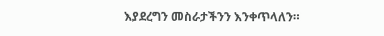እያደረግን መስራታችንን እንቀጥላለን።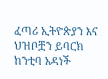ፈጣሪ ኢትዮጵያን እና ህዝቦቿን ይባርክ ከንቲባ አዳነች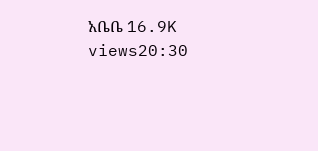አቤቤ 16.9K views20:30